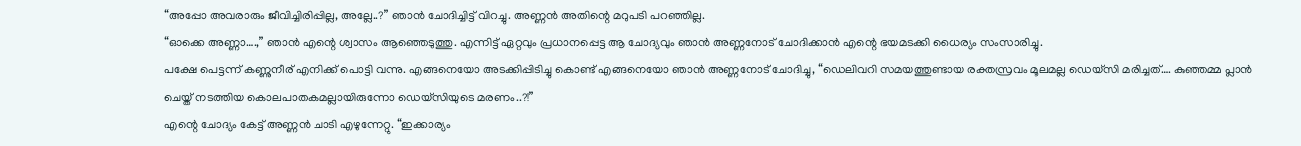“അപ്പോ അവരാരും ജീവിച്ചിരിപ്പില്ല, അല്ലേ..?” ഞാൻ ചോദിച്ചിട്ട് വിറച്ചു. അണ്ണൻ അതിന്റെ മറുപടി പറഞ്ഞില്ല.
“ഓക്കെ അണ്ണാ….,” ഞാൻ എന്റെ ശ്വാസം ആഞ്ഞെടുത്തു. എന്നിട്ട് ഏറ്റവും പ്രധാനപ്പെട്ട ആ ചോദ്യവും ഞാൻ അണ്ണനോട് ചോദിക്കാൻ എന്റെ ഭയമടക്കി ധൈര്യം സംസാരിച്ചു.
പക്ഷേ പെട്ടന്ന് കണ്ണുനീര് എനിക്ക് പൊട്ടി വന്നു. എങ്ങനെയോ അടക്കിപ്പിടിച്ചു കൊണ്ട് എങ്ങനെയോ ഞാൻ അണ്ണനോട് ചോദിച്ചു, “ഡെലിവറി സമയത്തുണ്ടായ രക്തസ്രവം മൂലമല്ല ഡെയ്സി മരിച്ചത്…. കുഞ്ഞമ്മ പ്ലാൻ ചെയ്ത് നടത്തിയ കൊലപാതകമല്ലായിരുന്നോ ഡെയ്സിയുടെ മരണം..?!”
എന്റെ ചോദ്യം കേട്ട് അണ്ണൻ ചാടി എഴുന്നേറ്റു. “ഇക്കാര്യം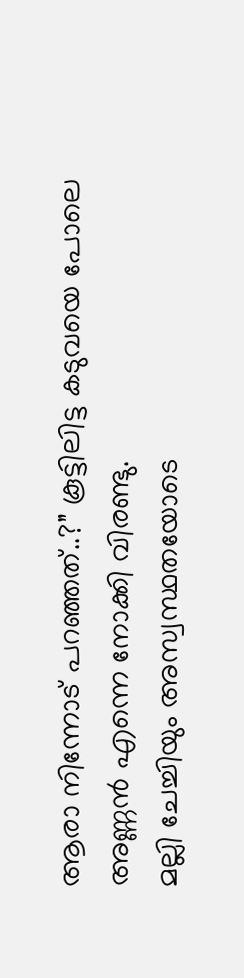ആരാ നിന്നോട് പറഞ്ഞത്..?” കൂട്ടിലിട്ട കടുവയെ പോലെ അണ്ണൻ എന്നെ നോക്കി വിരണ്ടു.
മല്ലി ചേച്ചിയും അസ്വസ്ഥതയോടെ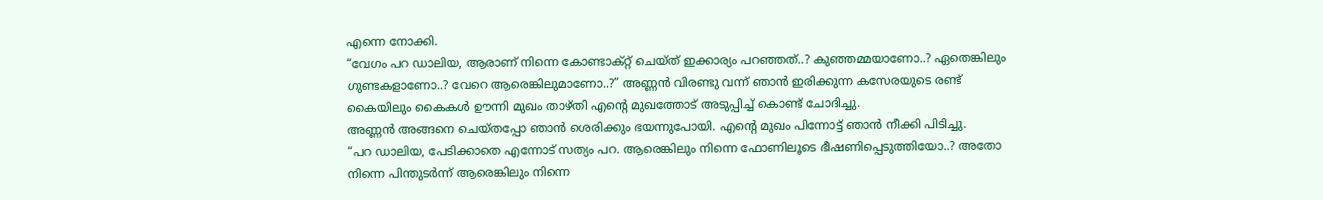എന്നെ നോക്കി.
“വേഗം പറ ഡാലിയ, ആരാണ് നിന്നെ കോണ്ടാക്റ്റ് ചെയ്ത് ഇക്കാര്യം പറഞ്ഞത്..? കുഞ്ഞമ്മയാണോ..? ഏതെങ്കിലും ഗുണ്ടകളാണോ..? വേറെ ആരെങ്കിലുമാണോ..?” അണ്ണൻ വിരണ്ടു വന്ന് ഞാൻ ഇരിക്കുന്ന കസേരയുടെ രണ്ട് കൈയിലും കൈകൾ ഊന്നി മുഖം താഴ്തി എന്റെ മുഖത്തോട് അടുപ്പിച്ച് കൊണ്ട് ചോദിച്ചു.
അണ്ണൻ അങ്ങനെ ചെയ്തപ്പോ ഞാൻ ശെരിക്കും ഭയന്നുപോയി. എന്റെ മുഖം പിന്നോട്ട് ഞാൻ നീക്കി പിടിച്ചു.
“പറ ഡാലിയ, പേടിക്കാതെ എന്നോട് സത്യം പറ. ആരെങ്കിലും നിന്നെ ഫോണിലൂടെ ഭീഷണിപ്പെടുത്തിയോ..? അതോ നിന്നെ പിന്തുടർന്ന് ആരെങ്കിലും നിന്നെ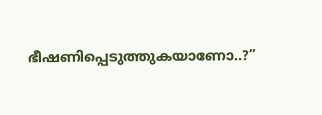ഭീഷണിപ്പെടുത്തുകയാണോ..?”